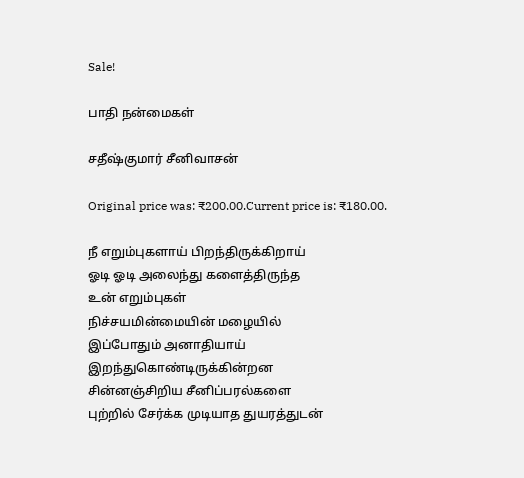Sale!

பாதி நன்மைகள்

சதீஷ்குமார் சீனிவாசன்

Original price was: ₹200.00.Current price is: ₹180.00.

நீ எறும்புகளாய் பிறந்திருக்கிறாய்
ஓடி ஓடி அலைந்து களைத்திருந்த
உன் எறும்புகள்
நிச்சயமின்மையின் மழையில்
இப்போதும் அனாதியாய் இறந்துகொண்டிருக்கின்றன
சின்னஞ்சிறிய சீனிப்பரல்களை
புற்றில் சேர்க்க முடியாத துயரத்துடன்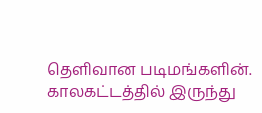தெளிவான படிமங்களின். காலகட்டத்தில் இருந்து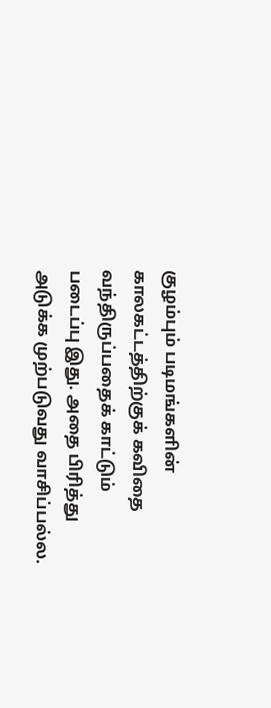குழம்பும் படிமங்களின் காலகட்டத்திற்குக் கவிதை வந்திருப்பதைக் காட்டும் படைப்பு இது. அதை பிரித்து அடுக்க முற்படுவது வாசிப்பல்ல.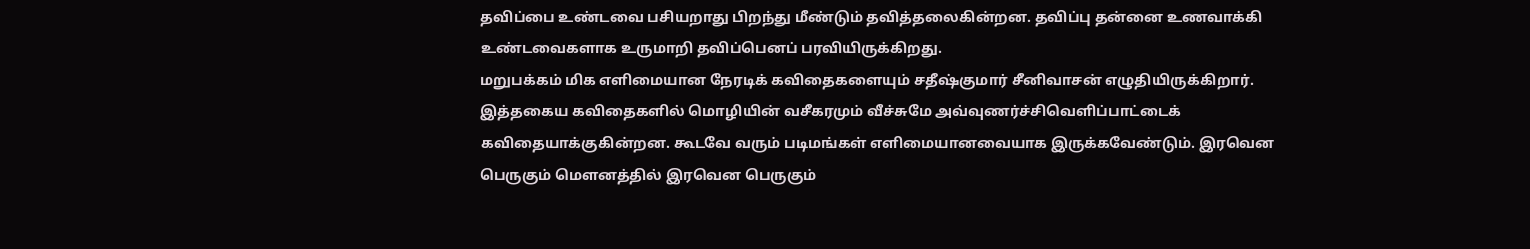தவிப்பை உண்டவை பசியறாது பிறந்து மீண்டும் தவித்தலைகின்றன. தவிப்பு தன்னை உணவாக்கி உண்டவைகளாக உருமாறி தவிப்பெனப் பரவியிருக்கிறது.
மறுபக்கம் மிக எளிமையான நேரடிக் கவிதைகளையும் சதீஷ்குமார் சீனிவாசன் எழுதியிருக்கிறார். இத்தகைய கவிதைகளில் மொழியின் வசீகரமும் வீச்சுமே அவ்வுணர்ச்சிவெளிப்பாட்டைக் கவிதையாக்குகின்றன. கூடவே வரும் படிமங்கள் எளிமையானவையாக இருக்கவேண்டும். இரவென பெருகும் மௌனத்தில் இரவென பெருகும்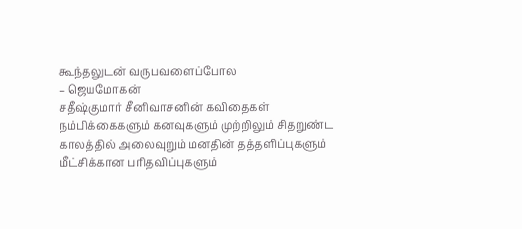கூந்தலுடன் வருபவளைப்போல
– ஜெயமோகன்
சதீஷ்குமார் சீனிவாசனின் கவிதைகள் நம்பிக்கைகளும் கனவுகளும் முற்றிலும் சிதறுண்ட காலத்தில் அலைவுறும் மனதின் தத்தளிப்புகளும் மீட்சிக்கான பரிதவிப்புகளும்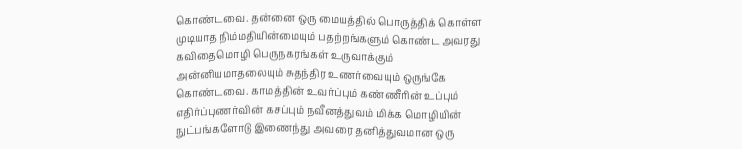கொண்டவை. தன்னை ஒரு மையத்தில் பொருத்திக் கொள்ள முடியாத நிம்மதியின்மையும் பதற்றங்களும் கொண்ட அவரது கவிதைமொழி பெருநகரங்கள் உருவாக்கும் அன்னியமாதலையும் சுதந்திர உணர்வையும் ஒருங்கே கொண்டவை. காமத்தின் உவர்ப்பும் கண்ணீரின் உப்பும் எதிர்ப்புணர்வின் கசப்பும் நவீனத்துவம் மிக்க மொழியின் நுட்பங்களோடு இணைந்து அவரை தனித்துவமான ஒரு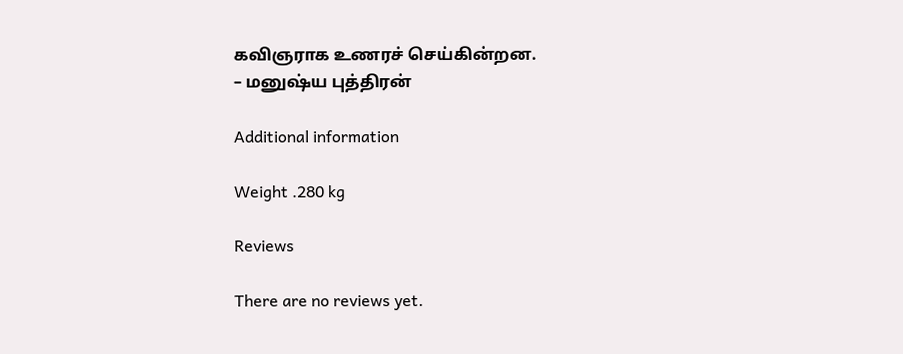கவிஞராக உணரச் செய்கின்றன.
– மனுஷ்ய புத்திரன்

Additional information

Weight .280 kg

Reviews

There are no reviews yet.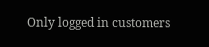Only logged in customers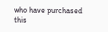who have purchased this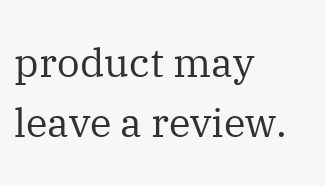product may leave a review.